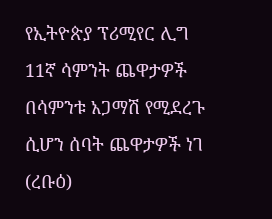የኢትዮጵያ ፕሪሚየር ሊግ 11ኛ ሳምንት ጨዋታዎች በሳምንቱ አጋማሽ የሚደረጉ ሲሆን ሰባት ጨዋታዎች ነገ (ረቡዕ)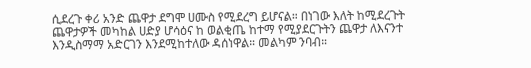ሲደረጉ ቀሪ አንድ ጨዋታ ደግሞ ሀሙስ የሚደረግ ይሆናል። በነገው እለት ከሚደረጉት ጨዋታዎች መካከል ሀድያ ሆሳዕና ከ ወልቂጤ ከተማ የሚያደርጉትን ጨዋታ ለእናንተ እንዲስማማ አድርገን እንደሚከተለው ዳሰነዋል። መልካም ንባብ።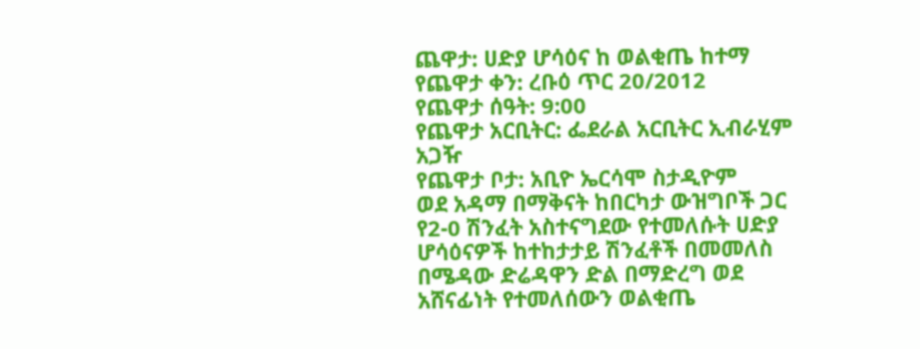ጨዋታ: ሀድያ ሆሳዕና ከ ወልቂጤ ከተማ
የጨዋታ ቀን: ረቡዕ ጥር 20/2012
የጨዋታ ሰዓት: 9:00
የጨዋታ አርቢትር: ፌደራል አርቢትር ኢብራሂም አጋዥ
የጨዋታ ቦታ: አቢዮ ኤርሳሞ ስታዲዮም
ወደ አዳማ በማቅናት ከበርካታ ውዝግቦች ጋር የ2-0 ሽንፈት አስተናግደው የተመለሱት ሀድያ ሆሳዕናዎች ከተከታታይ ሽንፈቶች በመመለስ በሜዳው ድሬዳዋን ድል በማድረግ ወደ አሸናፊነት የተመለሰውን ወልቂጤ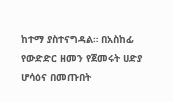ከተማ ያስተናግዳል። በአስከፊ የውድድር ዘመን የጀመሩት ሀድያ ሆሳዕና በመጡበት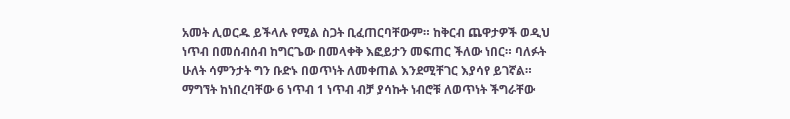አመት ሊወርዱ ይችላሉ የሚል ስጋት ቢፈጠርባቸውም። ከቅርብ ጨዋታዎች ወዲህ ነጥብ በመሰብሰብ ከግርጌው በመላቀቅ እፎይታን መፍጠር ችለው ነበር። ባለፉት ሁለት ሳምንታት ግን ቡድኑ በወጥነት ለመቀጠል እንደሚቸገር እያሳየ ይገኛል። ማግኘት ከነበረባቸው 6 ነጥብ 1 ነጥብ ብቻ ያሳኩት ነብሮቹ ለወጥነት ችግራቸው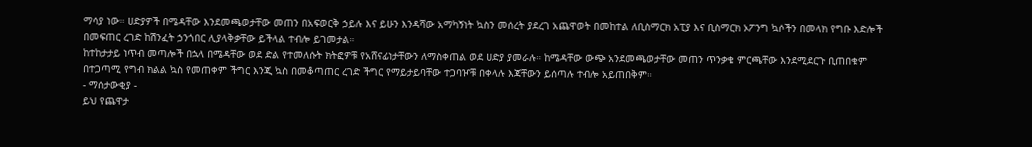ማሳያ ነው። ሀድያዎች በሜዳቸው እንደመጫወታቸው መጠን በአፍወርቅ ኃይሉ እና ይሁን እንዳሻው አማካኝነት ኳስን መሰረት ያደረገ አጨዋወት በመከተል ለቢስማርክ አፒያ እና ቢስማርክ ኦፖንግ ኳሶችን በመላክ የግቡ እድሎች በመፍጠር ረገድ ከሽንፈት ኃንጎበር ሊያላቅቃቸው ይችላል ተብሎ ይገመታል።
ከተከታታይ ነጥብ መጣሎች በኋላ በሜዳቸው ወደ ድል የተመለሱት ክትፎዎቹ የአሸናፊነታቸውን ለማስቀጠል ወደ ሀድያ ያመራሉ። ከሜዳቸው ውጭ አንደመጫወታቸው መጠን ጥንቃቄ ምርጫቸው እንደሚደርጉ ቢጠበቁም በተጋጣሚ የግብ ክልል ኳስ የመጠቀም ችግር እንጂ ኳስ በመቆጣጠር ረገድ ችግር የማይታይባቸው ተጋባዦቹ በቀላሉ እጃቸውን ይሰጣሉ ተብሎ አይጠበቅም።
- ማሰታውቂያ -
ይህ የጨዋታ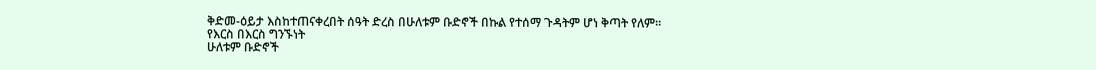ቅድመ-ዕይታ እስከተጠናቀረበት ሰዓት ድረስ በሁለቱም ቡድኖች በኩል የተሰማ ጉዳትም ሆነ ቅጣት የለም።
የእርስ በእርስ ግንኙነት
ሁለቱም ቡድኖች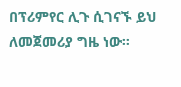በፕሪምየር ሊጉ ሲገናኙ ይህ ለመጀመሪያ ግዜ ነው።